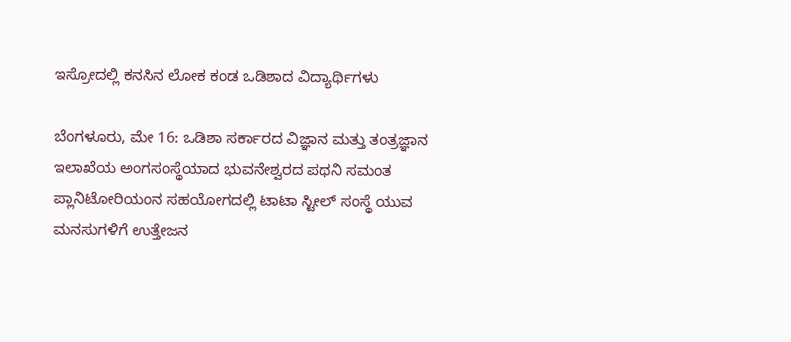ಇಸ್ರೋದಲ್ಲಿ ಕನಸಿನ ಲೋಕ ಕಂಡ ಒಡಿಶಾದ ವಿದ್ಯಾರ್ಥಿಗಳು

ಬೆಂಗಳೂರು, ಮೇ 16: ಒಡಿಶಾ ಸರ್ಕಾರದ ವಿಜ್ಞಾನ ಮತ್ತು ತಂತ್ರಜ್ಞಾನ ಇಲಾಖೆಯ ಅಂಗಸಂಸ್ಥೆಯಾದ ಭುವನೇಶ್ವರದ ಪಥನಿ ಸಮಂತ ಪ್ಲಾನಿಟೋರಿಯಂನ ಸಹಯೋಗದಲ್ಲಿ ಟಾಟಾ ಸ್ಟೀಲ್ ಸಂಸ್ಥೆ ಯುವ ಮನಸುಗಳಿಗೆ ಉತ್ತೇಜನ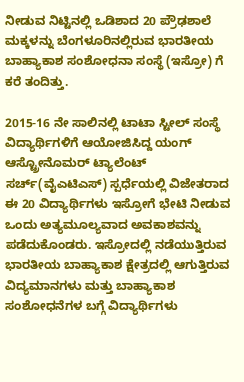ನೀಡುವ ನಿಟ್ಟಿನಲ್ಲಿ ಒಡಿಶಾದ 20 ಪ್ರೌಢಶಾಲೆ ಮಕ್ಕಳನ್ನು ಬೆಂಗಳೂರಿನಲ್ಲಿರುವ ಭಾರತೀಯ ಬಾಹ್ಯಾಕಾಶ ಸಂಶೋಧನಾ ಸಂಸ್ಥೆ (ಇಸ್ರೋ) ಗೆ ಕರೆ ತಂದಿತ್ತು.

2015-16 ನೇ ಸಾಲಿನಲ್ಲಿ ಟಾಟಾ ಸ್ಟೀಲ್ ಸಂಸ್ಥೆ ವಿದ್ಯಾರ್ಥಿಗಳಿಗೆ ಆಯೋಜಿಸಿದ್ದ ಯಂಗ್ ಆಸ್ಟ್ರೋನೊಮರ್ ಟ್ಯಾಲೆಂಟ್ ಸರ್ಚ್(ವೈಎಟಿಎಸ್) ಸ್ಪರ್ಧೆಯಲ್ಲಿ ವಿಜೇತರಾದ ಈ 20 ವಿದ್ಯಾರ್ಥಿಗಳು ಇಸ್ರೋಗೆ ಭೇಟಿ ನೀಡುವ ಒಂದು ಅತ್ಯಮೂಲ್ಯವಾದ ಅವಕಾಶವನ್ನು ಪಡೆದುಕೊಂಡರು. ಇಸ್ರೋದಲ್ಲಿ ನಡೆಯುತ್ತಿರುವ ಭಾರತೀಯ ಬಾಹ್ಯಾಕಾಶ ಕ್ಷೇತ್ರದಲ್ಲಿ ಆಗುತ್ತಿರುವ ವಿದ್ಯಮಾನಗಳು ಮತ್ತು ಬಾಹ್ಯಾಕಾಶ ಸಂಶೋಧನೆಗಳ ಬಗ್ಗೆ ವಿದ್ಯಾರ್ಥಿಗಳು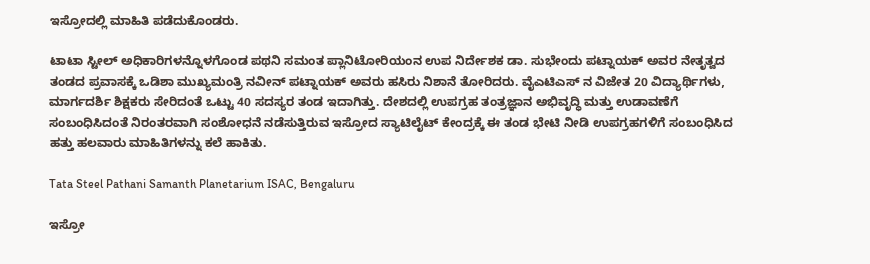ಇಸ್ರೋದಲ್ಲಿ ಮಾಹಿತಿ ಪಡೆದುಕೊಂಡರು.

ಟಾಟಾ ಸ್ಟೀಲ್ ಅಧಿಕಾರಿಗಳನ್ನೊಳಗೊಂಡ ಪಥನಿ ಸಮಂತ ಪ್ಲಾನಿಟೋರಿಯಂನ ಉಪ ನಿರ್ದೇಶಕ ಡಾ. ಸುಭೇಂದು ಪಟ್ನಾಯಕ್ ಅವರ ನೇತೃತ್ವದ ತಂಡದ ಪ್ರವಾಸಕ್ಕೆ ಒಡಿಶಾ ಮುಖ್ಯಮಂತ್ರಿ ನವೀನ್ ಪಟ್ನಾಯಕ್ ಅವರು ಹಸಿರು ನಿಶಾನೆ ತೋರಿದರು. ವೈಎಟಿಎಸ್ ನ ವಿಜೇತ 20 ವಿದ್ಯಾರ್ಥಿಗಳು, ಮಾರ್ಗದರ್ಶಿ ಶಿಕ್ಷಕರು ಸೇರಿದಂತೆ ಒಟ್ಟು 40 ಸದಸ್ಯರ ತಂಡ ಇದಾಗಿತ್ತು. ದೇಶದಲ್ಲಿ ಉಪಗ್ರಹ ತಂತ್ರಜ್ಞಾನ ಅಭಿವೃದ್ಧಿ ಮತ್ತು ಉಡಾವಣೆಗೆ ಸಂಬಂಧಿಸಿದಂತೆ ನಿರಂತರವಾಗಿ ಸಂಶೋಧನೆ ನಡೆಸುತ್ತಿರುವ ಇಸ್ರೋದ ಸ್ಯಾಟಿಲೈಟ್ ಕೇಂದ್ರಕ್ಕೆ ಈ ತಂಡ ಭೇಟಿ ನೀಡಿ ಉಪಗ್ರಹಗಳಿಗೆ ಸಂಬಂಧಿಸಿದ ಹತ್ತು ಹಲವಾರು ಮಾಹಿತಿಗಳನ್ನು ಕಲೆ ಹಾಕಿತು.

Tata Steel Pathani Samanth Planetarium ISAC, Bengaluru

ಇಸ್ರೋ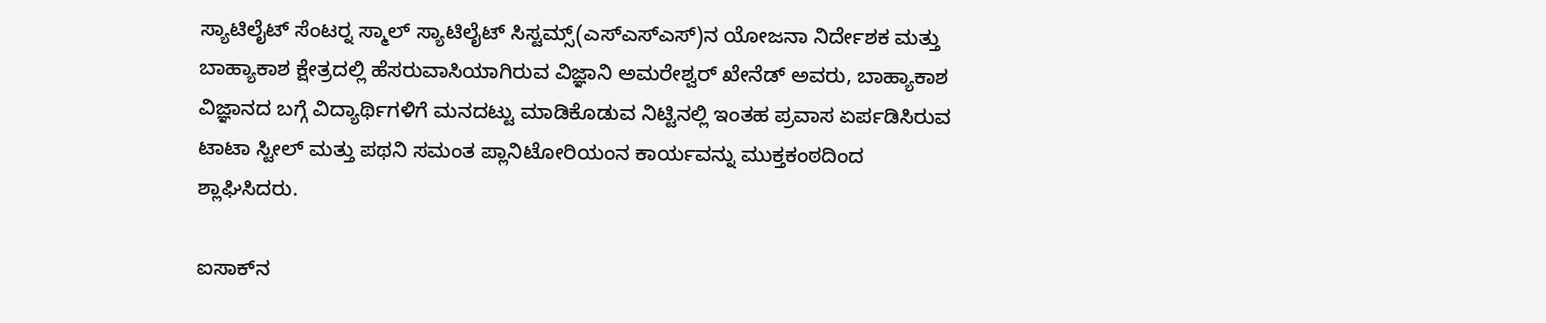ಸ್ಯಾಟಿಲೈಟ್ ಸೆಂಟರ್‍ನ ಸ್ಮಾಲ್ ಸ್ಯಾಟಿಲೈಟ್ ಸಿಸ್ಟಮ್ಸ್(ಎಸ್‍ಎಸ್‍ಎಸ್)ನ ಯೋಜನಾ ನಿರ್ದೇಶಕ ಮತ್ತು ಬಾಹ್ಯಾಕಾಶ ಕ್ಷೇತ್ರದಲ್ಲಿ ಹೆಸರುವಾಸಿಯಾಗಿರುವ ವಿಜ್ಞಾನಿ ಅಮರೇಶ್ವರ್ ಖೇನೆಡ್ ಅವರು, ಬಾಹ್ಯಾಕಾಶ ವಿಜ್ಞಾನದ ಬಗ್ಗೆ ವಿದ್ಯಾರ್ಥಿಗಳಿಗೆ ಮನದಟ್ಟು ಮಾಡಿಕೊಡುವ ನಿಟ್ಟಿನಲ್ಲಿ ಇಂತಹ ಪ್ರವಾಸ ಏರ್ಪಡಿಸಿರುವ ಟಾಟಾ ಸ್ಟೀಲ್ ಮತ್ತು ಪಥನಿ ಸಮಂತ ಪ್ಲಾನಿಟೋರಿಯಂನ ಕಾರ್ಯವನ್ನು ಮುಕ್ತಕಂಠದಿಂದ ಶ್ಲಾಘಿಸಿದರು.

ಐಸಾಕ್‍ನ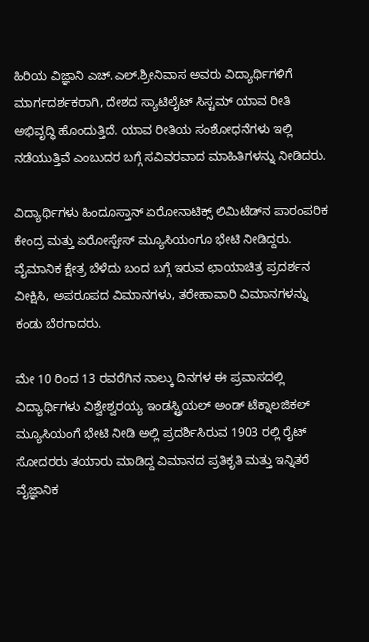ಹಿರಿಯ ವಿಜ್ಞಾನಿ ಎಚ್.ಎಲ್.ಶ್ರೀನಿವಾಸ ಅವರು ವಿದ್ಯಾರ್ಥಿಗಳಿಗೆ ಮಾರ್ಗದರ್ಶಕರಾಗಿ, ದೇಶದ ಸ್ಯಾಟಿಲೈಟ್ ಸಿಸ್ಟಮ್ ಯಾವ ರೀತಿ ಅಭಿವೃದ್ಧಿ ಹೊಂದುತ್ತಿದೆ. ಯಾವ ರೀತಿಯ ಸಂಶೋಧನೆಗಳು ಇಲ್ಲಿ ನಡೆಯುತ್ತಿವೆ ಎಂಬುದರ ಬಗ್ಗೆ ಸವಿವರವಾದ ಮಾಹಿತಿಗಳನ್ನು ನೀಡಿದರು.

ವಿದ್ಯಾರ್ಥಿಗಳು ಹಿಂದೂಸ್ತಾನ್ ಏರೋನಾಟಿಕ್ಸ್ ಲಿಮಿಟೆಡ್‍ನ ಪಾರಂಪರಿಕ ಕೇಂದ್ರ ಮತ್ತು ಏರೋಸ್ಪೇಸ್ ಮ್ಯೂಸಿಯಂಗೂ ಭೇಟಿ ನೀಡಿದ್ದರು. ವೈಮಾನಿಕ ಕ್ಷೇತ್ರ ಬೆಳೆದು ಬಂದ ಬಗ್ಗೆ ಇರುವ ಛಾಯಾಚಿತ್ರ ಪ್ರದರ್ಶನ ವೀಕ್ಷಿಸಿ, ಅಪರೂಪದ ವಿಮಾನಗಳು, ತರೇಹಾವಾರಿ ವಿಮಾನಗಳನ್ನು ಕಂಡು ಬೆರಗಾದರು.

ಮೇ 10 ರಿಂದ 13 ರವರೆಗಿನ ನಾಲ್ಕು ದಿನಗಳ ಈ ಪ್ರವಾಸದಲ್ಲಿ ವಿದ್ಯಾರ್ಥಿಗಳು ವಿಶ್ವೇಶ್ವರಯ್ಯ ಇಂಡಸ್ಟ್ರಿಯಲ್ ಅಂಡ್ ಟೆಕ್ನಾಲಜಿಕಲ್ ಮ್ಯೂಸಿಯಂಗೆ ಭೇಟಿ ನೀಡಿ ಅಲ್ಲಿ ಪ್ರದರ್ಶಿಸಿರುವ 1903 ರಲ್ಲಿ ರೈಟ್ ಸೋದರರು ತಯಾರು ಮಾಡಿದ್ದ ವಿಮಾನದ ಪ್ರತಿಕೃತಿ ಮತ್ತು ಇನ್ನಿತರೆ ವೈಜ್ಞಾನಿಕ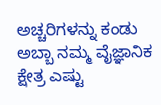ಅಚ್ಚರಿಗಳನ್ನು ಕಂಡು ಅಬ್ಬಾ ನಮ್ಮ ವೈಜ್ಞಾನಿಕ ಕ್ಷೇತ್ರ ಎಷ್ಟು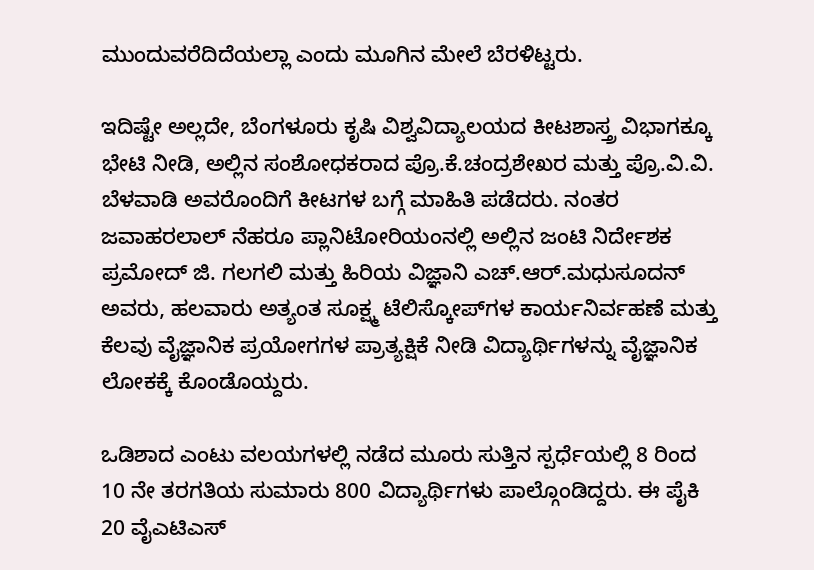ಮುಂದುವರೆದಿದೆಯಲ್ಲಾ ಎಂದು ಮೂಗಿನ ಮೇಲೆ ಬೆರಳಿಟ್ಟರು.

ಇದಿಷ್ಟೇ ಅಲ್ಲದೇ, ಬೆಂಗಳೂರು ಕೃಷಿ ವಿಶ್ವವಿದ್ಯಾಲಯದ ಕೀಟಶಾಸ್ತ್ರ ವಿಭಾಗಕ್ಕೂ ಭೇಟಿ ನೀಡಿ, ಅಲ್ಲಿನ ಸಂಶೋಧಕರಾದ ಪ್ರೊ.ಕೆ.ಚಂದ್ರಶೇಖರ ಮತ್ತು ಪ್ರೊ.ವಿ.ವಿ. ಬೆಳವಾಡಿ ಅವರೊಂದಿಗೆ ಕೀಟಗಳ ಬಗ್ಗೆ ಮಾಹಿತಿ ಪಡೆದರು. ನಂತರ ಜವಾಹರಲಾಲ್ ನೆಹರೂ ಪ್ಲಾನಿಟೋರಿಯಂನಲ್ಲಿ ಅಲ್ಲಿನ ಜಂಟಿ ನಿರ್ದೇಶಕ ಪ್ರಮೋದ್ ಜಿ. ಗಲಗಲಿ ಮತ್ತು ಹಿರಿಯ ವಿಜ್ಞಾನಿ ಎಚ್.ಆರ್.ಮಧುಸೂದನ್ ಅವರು, ಹಲವಾರು ಅತ್ಯಂತ ಸೂಕ್ಷ್ಮ ಟೆಲಿಸ್ಕೋಪ್‍ಗಳ ಕಾರ್ಯನಿರ್ವಹಣೆ ಮತ್ತು ಕೆಲವು ವೈಜ್ಞಾನಿಕ ಪ್ರಯೋಗಗಳ ಪ್ರಾತ್ಯಕ್ಷಿಕೆ ನೀಡಿ ವಿದ್ಯಾರ್ಥಿಗಳನ್ನು ವೈಜ್ಞಾನಿಕ ಲೋಕಕ್ಕೆ ಕೊಂಡೊಯ್ದರು.

ಒಡಿಶಾದ ಎಂಟು ವಲಯಗಳಲ್ಲಿ ನಡೆದ ಮೂರು ಸುತ್ತಿನ ಸ್ಪರ್ಧೆಯಲ್ಲಿ 8 ರಿಂದ 10 ನೇ ತರಗತಿಯ ಸುಮಾರು 800 ವಿದ್ಯಾರ್ಥಿಗಳು ಪಾಲ್ಗೊಂಡಿದ್ದರು. ಈ ಪೈಕಿ 20 ವೈಎಟಿಎಸ್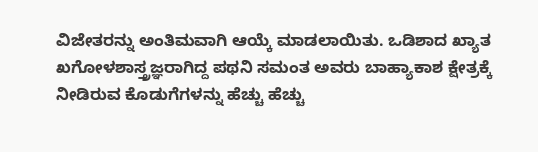ವಿಜೇತರನ್ನು ಅಂತಿಮವಾಗಿ ಆಯ್ಕೆ ಮಾಡಲಾಯಿತು. ಒಡಿಶಾದ ಖ್ಯಾತ ಖಗೋಳಶಾಸ್ತ್ರಜ್ಞರಾಗಿದ್ದ ಪಥನಿ ಸಮಂತ ಅವರು ಬಾಹ್ಯಾಕಾಶ ಕ್ಷೇತ್ರಕ್ಕೆ ನೀಡಿರುವ ಕೊಡುಗೆಗಳನ್ನು ಹೆಚ್ಚು ಹೆಚ್ಚು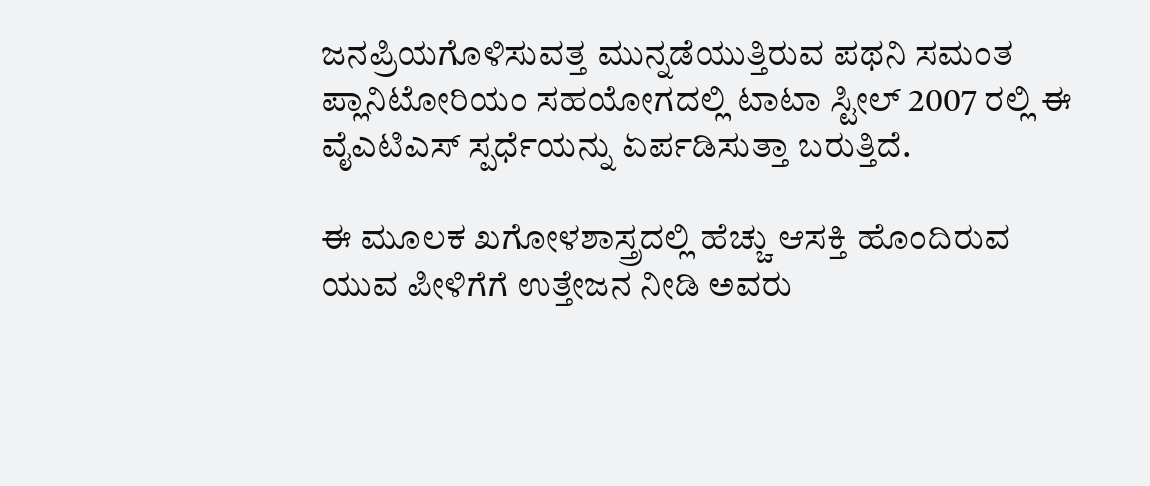ಜನಪ್ರಿಯಗೊಳಿಸುವತ್ತ ಮುನ್ನಡೆಯುತ್ತಿರುವ ಪಥನಿ ಸಮಂತ ಪ್ಲಾನಿಟೋರಿಯಂ ಸಹಯೋಗದಲ್ಲಿ ಟಾಟಾ ಸ್ಟೀಲ್ 2007 ರಲ್ಲಿ ಈ ವೈಎಟಿಎಸ್ ಸ್ಪರ್ಧೆಯನ್ನು ಏರ್ಪಡಿಸುತ್ತಾ ಬರುತ್ತಿದೆ.

ಈ ಮೂಲಕ ಖಗೋಳಶಾಸ್ತ್ರದಲ್ಲಿ ಹೆಚ್ಚು ಆಸಕ್ತಿ ಹೊಂದಿರುವ ಯುವ ಪೀಳಿಗೆಗೆ ಉತ್ತೇಜನ ನೀಡಿ ಅವರು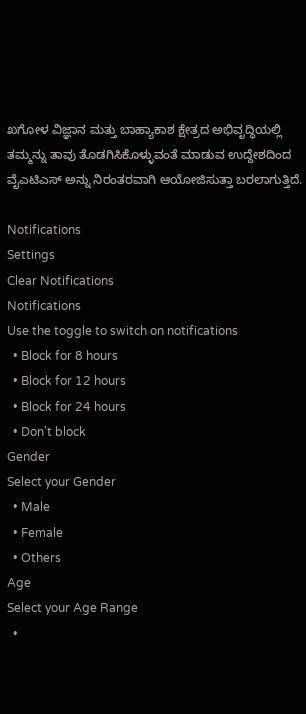ಖಗೋಳ ವಿಜ್ಞಾನ ಮತ್ತು ಬಾಹ್ಯಾಕಾಶ ಕ್ಷೇತ್ರದ ಅಭಿವೃದ್ಧಿಯಲ್ಲಿ ತಮ್ಮನ್ನು ತಾವು ತೊಡಗಿಸಿಕೊಳ್ಳುವಂತೆ ಮಾಡುವ ಉದ್ದೇಶದಿಂದ ವೈಎಟಿಎಸ್ ಅನ್ನು ನಿರಂತರವಾಗಿ ಆಯೋಜಿಸುತ್ತಾ ಬರಲಾಗುತ್ತಿದೆ.

Notifications
Settings
Clear Notifications
Notifications
Use the toggle to switch on notifications
  • Block for 8 hours
  • Block for 12 hours
  • Block for 24 hours
  • Don't block
Gender
Select your Gender
  • Male
  • Female
  • Others
Age
Select your Age Range
  •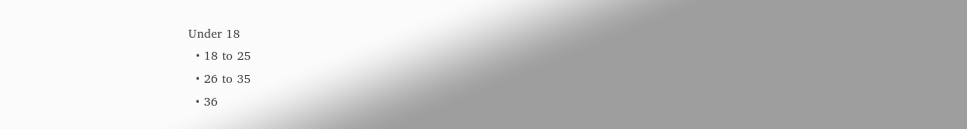Under 18
  • 18 to 25
  • 26 to 35
  • 36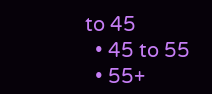to 45
  • 45 to 55
  • 55+